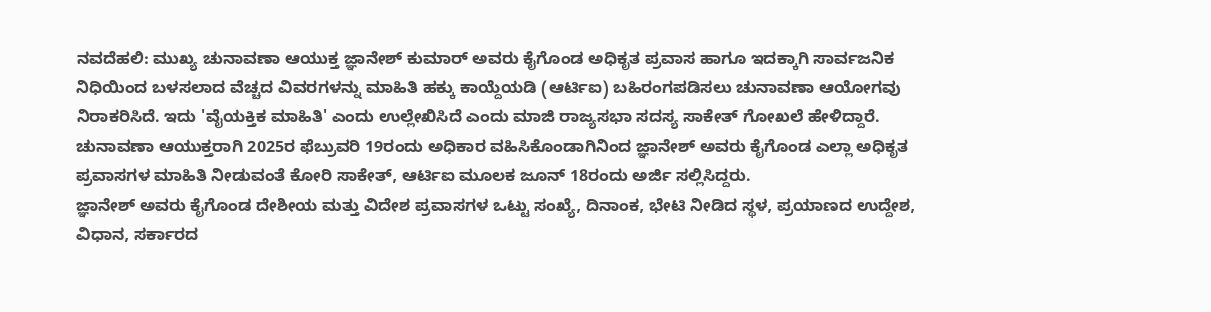ನವದೆಹಲಿ: ಮುಖ್ಯ ಚುನಾವಣಾ ಆಯುಕ್ತ ಜ್ಞಾನೇಶ್ ಕುಮಾರ್ ಅವರು ಕೈಗೊಂಡ ಅಧಿಕೃತ ಪ್ರವಾಸ ಹಾಗೂ ಇದಕ್ಕಾಗಿ ಸಾರ್ವಜನಿಕ ನಿಧಿಯಿಂದ ಬಳಸಲಾದ ವೆಚ್ಚದ ವಿವರಗಳನ್ನು ಮಾಹಿತಿ ಹಕ್ಕು ಕಾಯ್ದೆಯಡಿ (ಆರ್ಟಿಐ) ಬಹಿರಂಗಪಡಿಸಲು ಚುನಾವಣಾ ಆಯೋಗವು ನಿರಾಕರಿಸಿದೆ. ಇದು 'ವೈಯಕ್ತಿಕ ಮಾಹಿತಿ' ಎಂದು ಉಲ್ಲೇಖಿಸಿದೆ ಎಂದು ಮಾಜಿ ರಾಜ್ಯಸಭಾ ಸದಸ್ಯ ಸಾಕೇತ್ ಗೋಖಲೆ ಹೇಳಿದ್ದಾರೆ.
ಚುನಾವಣಾ ಆಯುಕ್ತರಾಗಿ 2025ರ ಫೆಬ್ರುವರಿ 19ರಂದು ಅಧಿಕಾರ ವಹಿಸಿಕೊಂಡಾಗಿನಿಂದ ಜ್ಞಾನೇಶ್ ಅವರು ಕೈಗೊಂಡ ಎಲ್ಲಾ ಅಧಿಕೃತ ಪ್ರವಾಸಗಳ ಮಾಹಿತಿ ನೀಡುವಂತೆ ಕೋರಿ ಸಾಕೇತ್, ಆರ್ಟಿಐ ಮೂಲಕ ಜೂನ್ 18ರಂದು ಅರ್ಜಿ ಸಲ್ಲಿಸಿದ್ದರು.
ಜ್ಞಾನೇಶ್ ಅವರು ಕೈಗೊಂಡ ದೇಶೀಯ ಮತ್ತು ವಿದೇಶ ಪ್ರವಾಸಗಳ ಒಟ್ಟು ಸಂಖ್ಯೆ, ದಿನಾಂಕ, ಭೇಟಿ ನೀಡಿದ ಸ್ಥಳ, ಪ್ರಯಾಣದ ಉದ್ದೇಶ, ವಿಧಾನ, ಸರ್ಕಾರದ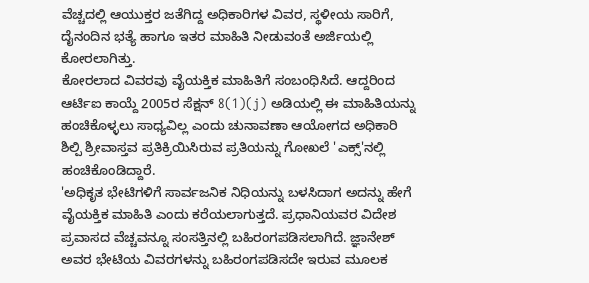ವೆಚ್ಚದಲ್ಲಿ ಆಯುಕ್ತರ ಜತೆಗಿದ್ದ ಅಧಿಕಾರಿಗಳ ವಿವರ, ಸ್ಥಳೀಯ ಸಾರಿಗೆ, ದೈನಂದಿನ ಭತ್ಯೆ ಹಾಗೂ ಇತರ ಮಾಹಿತಿ ನೀಡುವಂತೆ ಅರ್ಜಿಯಲ್ಲಿ ಕೋರಲಾಗಿತ್ತು.
ಕೋರಲಾದ ವಿವರವು ವೈಯಕ್ತಿಕ ಮಾಹಿತಿಗೆ ಸಂಬಂಧಿಸಿದೆ. ಆದ್ದರಿಂದ ಆರ್ಟಿಐ ಕಾಯ್ದೆ 2005ರ ಸೆಕ್ಷನ್ 8(1)(j) ಅಡಿಯಲ್ಲಿ ಈ ಮಾಹಿತಿಯನ್ನು ಹಂಚಿಕೊಳ್ಳಲು ಸಾಧ್ಯವಿಲ್ಲ ಎಂದು ಚುನಾವಣಾ ಆಯೋಗದ ಅಧಿಕಾರಿ ಶಿಲ್ಪಿ ಶ್ರೀವಾಸ್ತವ ಪ್ರತಿಕ್ರಿಯಿಸಿರುವ ಪ್ರತಿಯನ್ನು ಗೋಖಲೆ 'ಎಕ್ಸ್'ನಲ್ಲಿ ಹಂಚಿಕೊಂಡಿದ್ದಾರೆ.
'ಅಧಿಕೃತ ಭೇಟಿಗಳಿಗೆ ಸಾರ್ವಜನಿಕ ನಿಧಿಯನ್ನು ಬಳಸಿದಾಗ ಅದನ್ನು ಹೇಗೆ ವೈಯಕ್ತಿಕ ಮಾಹಿತಿ ಎಂದು ಕರೆಯಲಾಗುತ್ತದೆ. ಪ್ರಧಾನಿಯವರ ವಿದೇಶ ಪ್ರವಾಸದ ವೆಚ್ಚವನ್ನೂ ಸಂಸತ್ತಿನಲ್ಲಿ ಬಹಿರಂಗಪಡಿಸಲಾಗಿದೆ. ಜ್ಞಾನೇಶ್ ಅವರ ಭೇಟಿಯ ವಿವರಗಳನ್ನು ಬಹಿರಂಗಪಡಿಸದೇ ಇರುವ ಮೂಲಕ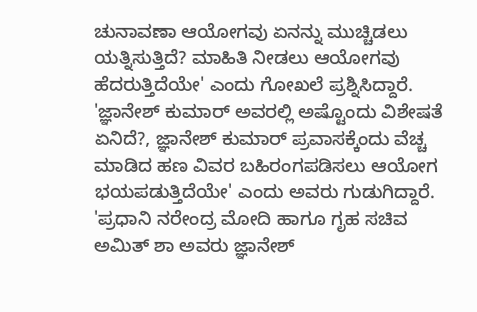ಚುನಾವಣಾ ಆಯೋಗವು ಏನನ್ನು ಮುಚ್ಚಿಡಲು ಯತ್ನಿಸುತ್ತಿದೆ? ಮಾಹಿತಿ ನೀಡಲು ಆಯೋಗವು ಹೆದರುತ್ತಿದೆಯೇ' ಎಂದು ಗೋಖಲೆ ಪ್ರಶ್ನಿಸಿದ್ದಾರೆ.
'ಜ್ಞಾನೇಶ್ ಕುಮಾರ್ ಅವರಲ್ಲಿ ಅಷ್ಟೊಂದು ವಿಶೇಷತೆ ಏನಿದೆ?, ಜ್ಞಾನೇಶ್ ಕುಮಾರ್ ಪ್ರವಾಸಕ್ಕೆಂದು ವೆಚ್ಚ ಮಾಡಿದ ಹಣ ವಿವರ ಬಹಿರಂಗಪಡಿಸಲು ಆಯೋಗ ಭಯಪಡುತ್ತಿದೆಯೇ' ಎಂದು ಅವರು ಗುಡುಗಿದ್ದಾರೆ.
'ಪ್ರಧಾನಿ ನರೇಂದ್ರ ಮೋದಿ ಹಾಗೂ ಗೃಹ ಸಚಿವ ಅಮಿತ್ ಶಾ ಅವರು ಜ್ಞಾನೇಶ್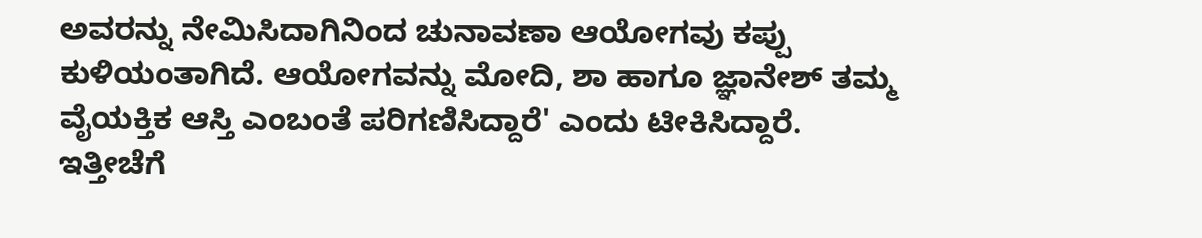ಅವರನ್ನು ನೇಮಿಸಿದಾಗಿನಿಂದ ಚುನಾವಣಾ ಆಯೋಗವು ಕಪ್ಪು ಕುಳಿಯಂತಾಗಿದೆ. ಆಯೋಗವನ್ನು ಮೋದಿ, ಶಾ ಹಾಗೂ ಜ್ಞಾನೇಶ್ ತಮ್ಮ ವೈಯಕ್ತಿಕ ಆಸ್ತಿ ಎಂಬಂತೆ ಪರಿಗಣಿಸಿದ್ದಾರೆ' ಎಂದು ಟೀಕಿಸಿದ್ದಾರೆ.
ಇತ್ತೀಚೆಗೆ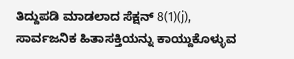ತಿದ್ದುಪಡಿ ಮಾಡಲಾದ ಸೆಕ್ಷನ್ 8(1)(j), ಸಾರ್ವಜನಿಕ ಹಿತಾಸಕ್ತಿಯನ್ನು ಕಾಯ್ದುಕೊಳ್ಳುವ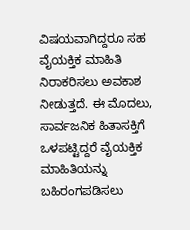ವಿಷಯವಾಗಿದ್ದರೂ ಸಹ ವೈಯಕ್ತಿಕ ಮಾಹಿತಿ ನಿರಾಕರಿಸಲು ಅವಕಾಶ ನೀಡುತ್ತದೆ. ಈ ಮೊದಲು, ಸಾರ್ವಜನಿಕ ಹಿತಾಸಕ್ತಿಗೆ ಒಳಪಟ್ಟಿದ್ದರೆ ವೈಯಕ್ತಿಕ ಮಾಹಿತಿಯನ್ನು ಬಹಿರಂಗಪಡಿಸಲು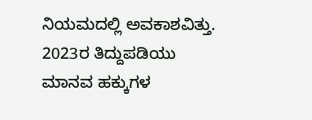ನಿಯಮದಲ್ಲಿ ಅವಕಾಶವಿತ್ತು. 2023ರ ತಿದ್ದುಪಡಿಯು ಮಾನವ ಹಕ್ಕುಗಳ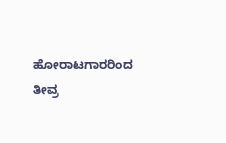ಹೋರಾಟಗಾರರಿಂದ ತೀವ್ರ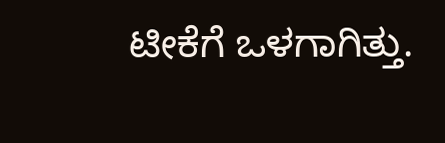ಟೀಕೆಗೆ ಒಳಗಾಗಿತ್ತು.